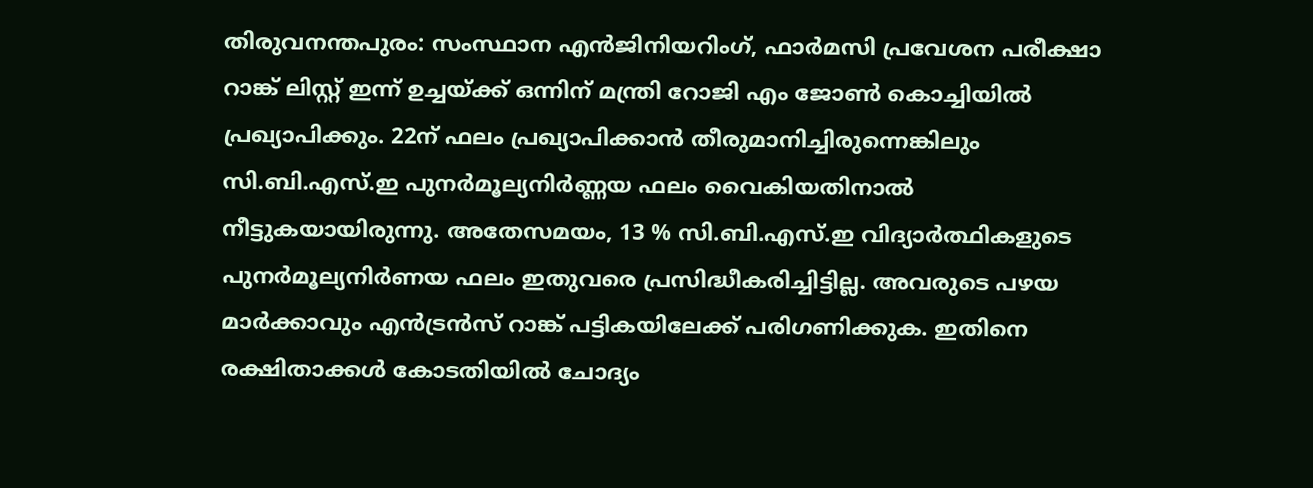തിരുവനന്തപുരം: സംസ്ഥാന എൻജിനിയറിംഗ്, ഫാർമസി പ്രവേശന പരീക്ഷാ റാങ്ക് ലിസ്റ്റ് ഇന്ന് ഉച്ചയ്ക്ക് ഒന്നിന് മന്ത്രി റോജി എം ജോൺ കൊച്ചിയിൽ പ്രഖ്യാപിക്കും. 22ന് ഫലം പ്രഖ്യാപിക്കാൻ തീരുമാനിച്ചിരുന്നെങ്കിലും സി.ബി.എസ്.ഇ പുനർമൂല്യനിർണ്ണയ ഫലം വൈകിയതിനാൽ നീട്ടുകയായിരുന്നു. അതേസമയം, 13 % സി.ബി.എസ്.ഇ വിദ്യാർത്ഥികളുടെ പുനർമൂല്യനിർണയ ഫലം ഇതുവരെ പ്രസിദ്ധീകരിച്ചിട്ടില്ല. അവരുടെ പഴയ മാർക്കാവും എൻട്രൻസ് റാങ്ക് പട്ടികയിലേക്ക് പരിഗണിക്കുക. ഇതിനെ രക്ഷിതാക്കൾ കോടതിയിൽ ചോദ്യം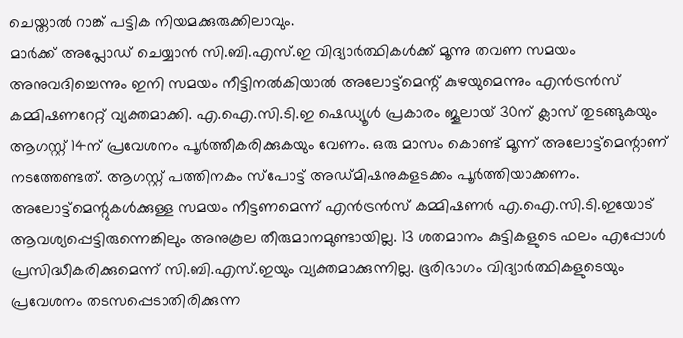ചെയ്താൽ റാങ്ക് പട്ടിക നിയമക്കുരുക്കിലാവും.
മാർക്ക് അപ്ലോഡ് ചെയ്യാൻ സി.ബി.എസ്.ഇ വിദ്യാർത്ഥികൾക്ക് മൂന്നു തവണ സമയം അനുവദിച്ചെന്നും ഇനി സമയം നീട്ടിനൽകിയാൽ അലോട്ട്മെന്റ് കുഴയുമെന്നും എൻട്രൻസ് കമ്മിഷണറേറ്റ് വ്യക്തമാക്കി. എ.ഐ.സി.ടി.ഇ ഷെഡ്യൂൾ പ്രകാരം ജൂലായ് 30ന് ക്ലാസ് തുടങ്ങുകയും ആഗസ്റ്റ് 14ന് പ്രവേശനം പൂർത്തീകരിക്കുകയും വേണം. ഒരു മാസം കൊണ്ട് മൂന്ന് അലോട്ട്മെന്റാണ് നടത്തേണ്ടത്. ആഗസ്റ്റ് പത്തിനകം സ്പോട്ട് അഡ്മിഷനുകളടക്കം പൂർത്തിയാക്കണം.
അലോട്ട്മെന്റുകൾക്കുള്ള സമയം നീട്ടണമെന്ന് എൻട്രൻസ് കമ്മിഷണർ എ.ഐ.സി.ടി.ഇയോട് ആവശ്യപ്പെട്ടിരുന്നെങ്കിലും അനുകൂല തീരുമാനമുണ്ടായില്ല. 13 ശതമാനം കുട്ടികളുടെ ഫലം എപ്പോൾ പ്രസിദ്ധീകരിക്കുമെന്ന് സി.ബി.എസ്.ഇയും വ്യക്തമാക്കുന്നില്ല. ഭൂരിഭാഗം വിദ്യാർത്ഥികളുടെയും പ്രവേശനം തടസപ്പെടാതിരിക്കുന്ന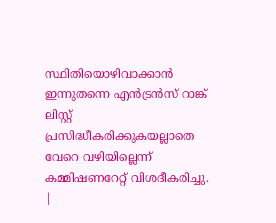സ്ഥിതിയൊഴിവാക്കാൻ ഇന്നുതന്നെ എൻട്രൻസ് റാങ്ക് ലിസ്റ്റ് പ്രസിദ്ധീകരിക്കുകയല്ലാതെ വേറെ വഴിയില്ലെന്ന് കമ്മിഷണറേറ്റ് വിശദീകരിച്ചു.
|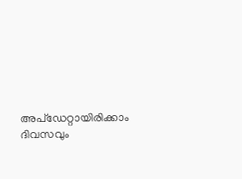അപ്ഡേറ്റായിരിക്കാം ദിവസവും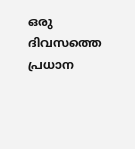ഒരു ദിവസത്തെ പ്രധാന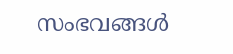സംഭവങ്ങൾ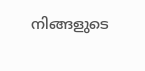നിങ്ങളുടെ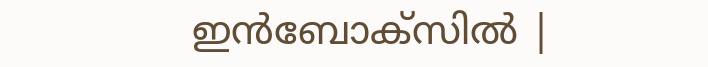ഇൻബോക്സിൽ |